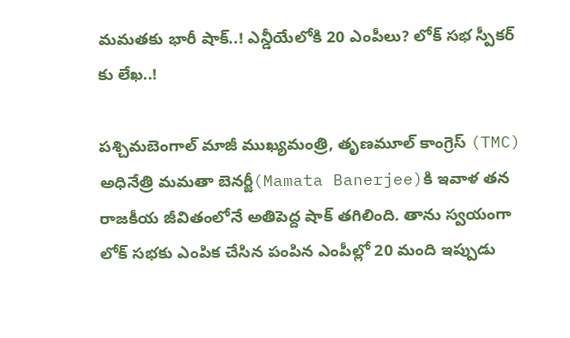మమతకు భారీ షాక్..! ఎన్డీయేలోకి 20 ఎంపీలు? లోక్ సభ స్పీకర్ కు లేఖ..!

పశ్చిమబెంగాల్ మాజీ ముఖ్యమంత్రి, తృణమూల్ కాంగ్రెస్ (TMC) అధినేత్రి మమతా బెనర్జీ(Mamata Banerjee)కి ఇవాళ తన రాజకీయ జీవితంలోనే అతిపెద్ద షాక్ తగిలింది. తాను స్వయంగా లోక్ సభకు ఎంపిక చేసిన పంపిన ఎంపీల్లో 20 మంది ఇప్పుడు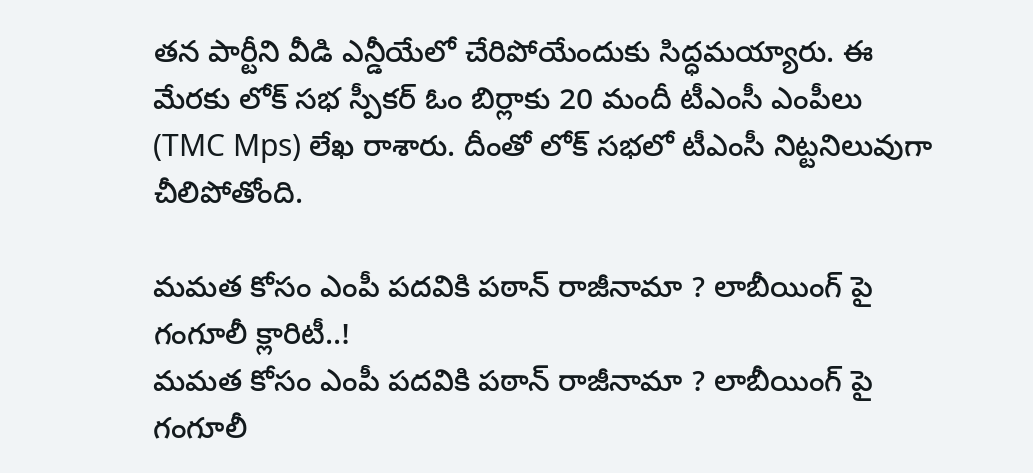తన పార్టీని వీడి ఎన్డీయేలో చేరిపోయేందుకు సిద్ధమయ్యారు. ఈ మేరకు లోక్ సభ స్పీకర్ ఓం బిర్లాకు 20 మందీ టీఎంసీ ఎంపీలు (TMC Mps) లేఖ రాశారు. దీంతో లోక్ సభలో టీఎంసీ నిట్టనిలువుగా చీలిపోతోంది.

మమత కోసం ఎంపీ పదవికి పఠాన్ రాజీనామా ? లాబీయింగ్ పై గంగూలీ క్లారిటీ..!
మమత కోసం ఎంపీ పదవికి పఠాన్ రాజీనామా ? లాబీయింగ్ పై గంగూలీ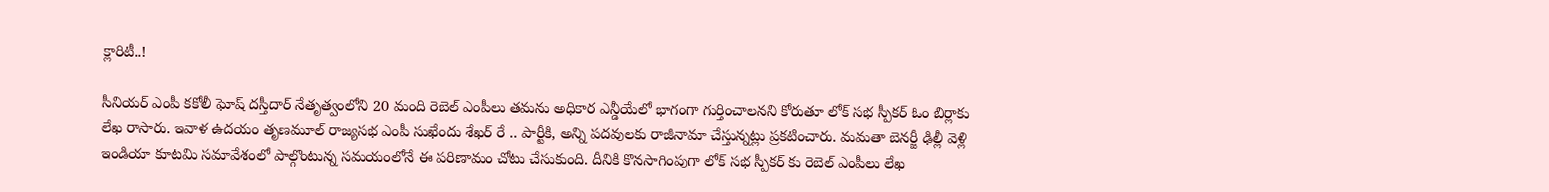క్లారిటీ..!

సీనియర్ ఎంపీ కకోలీ ఘోష్ దస్తీదార్ నేతృత్వంలోని 20 మంది రెబెల్ ఎంపీలు తమను అధికార ఎన్డీయేలో భాగంగా గుర్తించాలనని కోరుతూ లోక్ సభ స్పీకర్ ఓం బిర్లాకు లేఖ రాసారు. ఇవాళ ఉదయం తృణమూల్ రాజ్యసభ ఎంపీ సుఖేందు శేఖర్ రే .. పార్టీకి, అన్ని పదవులకు రాజీనామా చేస్తున్నట్లు ప్రకటించారు. మమతా బెనర్జీ ఢిల్లీ వెళ్లి ఇండియా కూటమి సమావేశంలో పాల్గొంటున్న సమయంలోనే ఈ పరిణామం చోటు చేసుకుంది. దీనికి కొనసాగింపుగా లోక్ సభ స్పీకర్ కు రెబెల్ ఎంపీలు లేఖ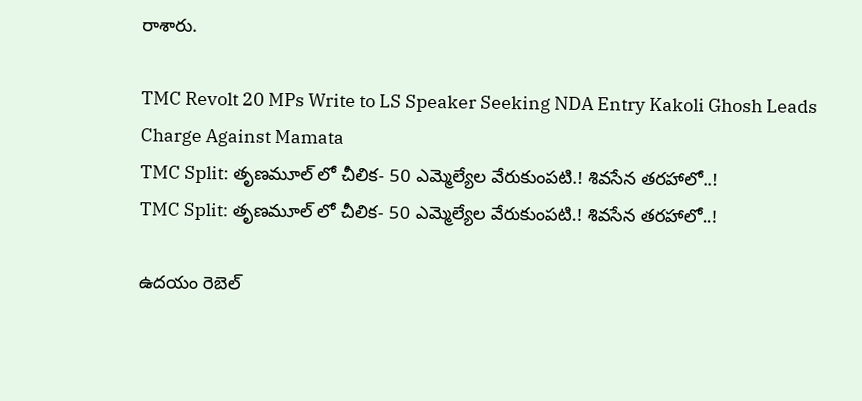రాశారు.

TMC Revolt 20 MPs Write to LS Speaker Seeking NDA Entry Kakoli Ghosh Leads Charge Against Mamata
TMC Split: తృణమూల్ లో చీలిక- 50 ఎమ్మెల్యేల వేరుకుంపటి.! శివసేన తరహాలో..!
TMC Split: తృణమూల్ లో చీలిక- 50 ఎమ్మెల్యేల వేరుకుంపటి.! శివసేన తరహాలో..!

ఉదయం రెబెల్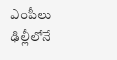ఎంపీలు ఢిల్లీలోనే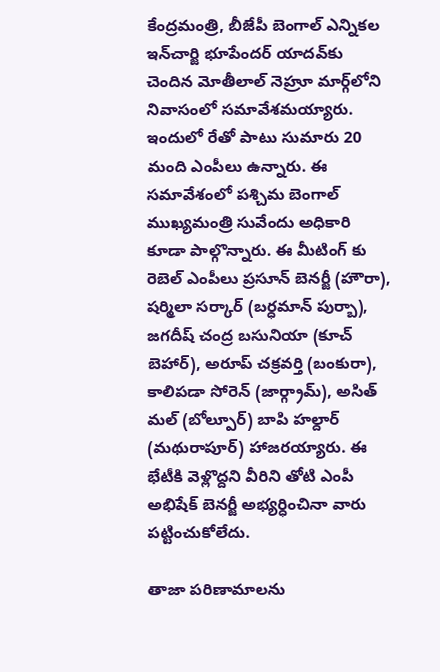కేంద్రమంత్రి, బీజేపీ బెంగాల్ ఎన్నికల ఇన్‌చార్జి భూపేందర్ యాదవ్‌కు చెందిన మోతీలాల్ నెహ్రూ మార్గ్‌లోని నివాసంలో సమావేశమయ్యారు. ఇందులో రేతో పాటు సుమారు 20 మంది ఎంపీలు ఉన్నారు. ఈ సమావేశంలో పశ్చిమ బెంగాల్ ముఖ్యమంత్రి సువేందు అధికారి కూడా పాల్గొన్నారు. ఈ మీటింగ్ కు రెబెల్ ఎంపీలు ప్రసూన్ బెనర్జీ (హౌరా), షర్మిలా సర్కార్ (బర్ధమాన్ పుర్బా), జగదీష్ చంద్ర బసునియా (కూచ్ బెహార్), అరూప్ చక్రవర్తి (బంకురా), కాలిపడా సోరెన్ (జార్గ్రామ్), అసిత్ మల్ (బోల్పూర్) బాపి హల్దార్ (మథురాపూర్) హాజరయ్యారు. ఈ భేటీకి వెళ్లొద్దని వీరిని తోటి ఎంపీ అభిషేక్ బెనర్జీ అభ్యర్ధించినా వారు పట్టించుకోలేదు.

తాజా పరిణామాలను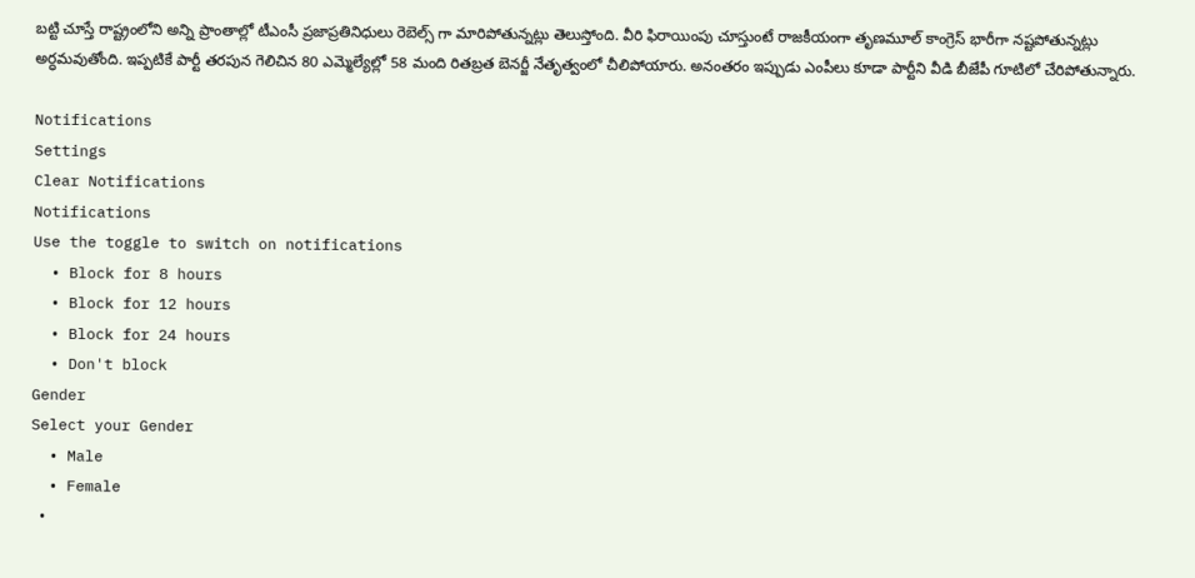బట్టి చూస్తే రాష్ట్రంలోని అన్ని ప్రాంతాల్లో టీఎంసీ ప్రజాప్రతినిధులు రెబెల్స్ గా మారిపోతున్నట్లు తెలుస్తోంది. వీరి ఫిరాయింపు చూస్తుంటే రాజకీయంగా తృణమూల్ కాంగ్రెస్ భారీగా నష్టపోతున్నట్లు అర్ధమవుతోంది. ఇప్పటికే పార్టీ తరపున గెలిచిన 80 ఎమ్మెల్యేల్లో 58 మంది రితబ్రత బెనర్జీ నేతృత్వంలో చీలిపోయారు. అనంతరం ఇప్పుడు ఎంపీలు కూడా పార్టీని వీడి బీజేపీ గూటిలో చేరిపోతున్నారు.

Notifications
Settings
Clear Notifications
Notifications
Use the toggle to switch on notifications
  • Block for 8 hours
  • Block for 12 hours
  • Block for 24 hours
  • Don't block
Gender
Select your Gender
  • Male
  • Female
  •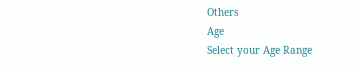Others
Age
Select your Age Range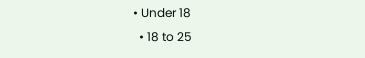• Under 18
  • 18 to 25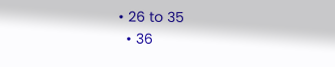• 26 to 35
  • 36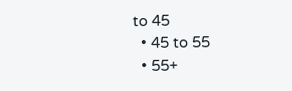to 45
  • 45 to 55
  • 55+